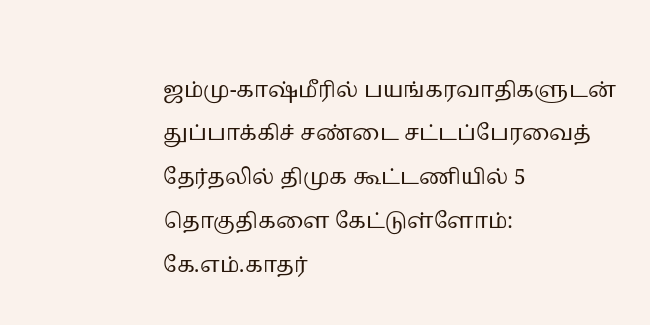ஜம்மு-காஷ்மீரில் பயங்கரவாதிகளுடன் துப்பாக்கிச் சண்டை சட்டப்பேரவைத் தேர்தலில் திமுக கூட்டணியில் 5 தொகுதிகளை கேட்டுள்ளோம்: கே.எம்.காதர்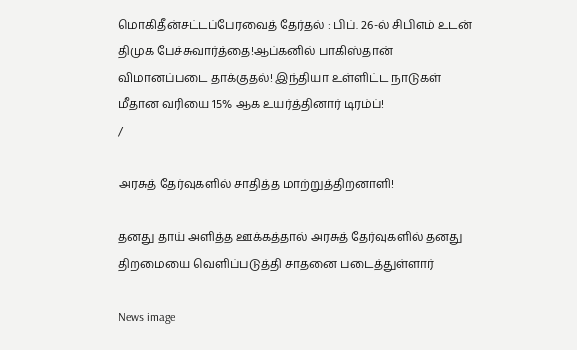மொகிதீன்சட்டப்பேரவைத் தேர்தல் : பிப். 26-ல் சிபிஎம் உடன் திமுக பேச்சுவார்த்தை!ஆப்கனில் பாகிஸ்தான் விமானப்படை தாக்குதல்! இந்தியா உள்ளிட்ட நாடுகள் மீதான வரியை 15% ஆக உயர்த்தினார் டிரம்ப்!
/

அரசுத் தேர்வுகளில் சாதித்த மாற்றுத்திறனாளி!

தனது தாய் அளித்த ஊக்கத்தால் அரசுத் தேர்வுகளில் தனது திறமையை வெளிப்படுத்தி சாதனை படைத்துள்ளார்

News image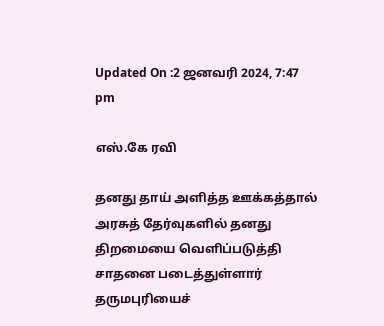Updated On :2 ஜனவரி 2024, 7:47 pm

எஸ்.கே ரவி

தனது தாய் அளித்த ஊக்கத்தால் அரசுத் தேர்வுகளில் தனது திறமையை வெளிப்படுத்தி சாதனை படைத்துள்ளார் தருமபுரியைச்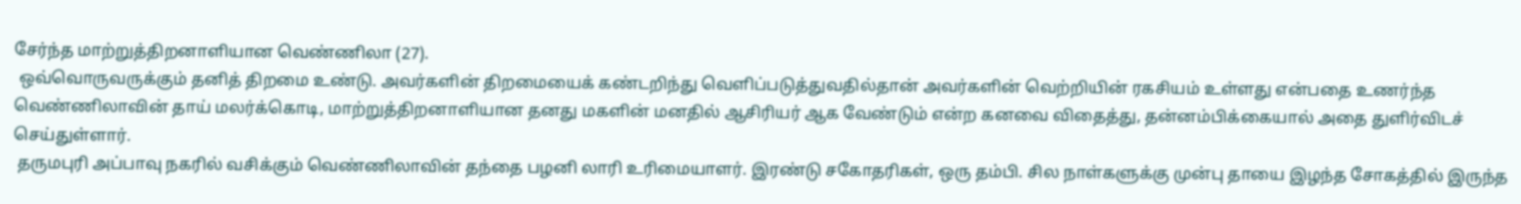சேர்ந்த மாற்றுத்திறனாளியான வெண்ணிலா (27).
 ஒவ்வொருவருக்கும் தனித் திறமை உண்டு. அவர்களின் திறமையைக் கண்டறிந்து வெளிப்படுத்துவதில்தான் அவர்களின் வெற்றியின் ரகசியம் உள்ளது என்பதை உணர்ந்த வெண்ணிலாவின் தாய் மலர்க்கொடி, மாற்றுத்திறனாளியான தனது மகளின் மனதில் ஆசிரியர் ஆக வேண்டும் என்ற கனவை விதைத்து, தன்னம்பிக்கையால் அதை துளிர்விடச் செய்துள்ளார்.
 தருமபுரி அப்பாவு நகரில் வசிக்கும் வெண்ணிலாவின் தந்தை பழனி லாரி உரிமையாளர். இரண்டு சகோதரிகள், ஒரு தம்பி. சில நாள்களுக்கு முன்பு தாயை இழந்த சோகத்தில் இருந்த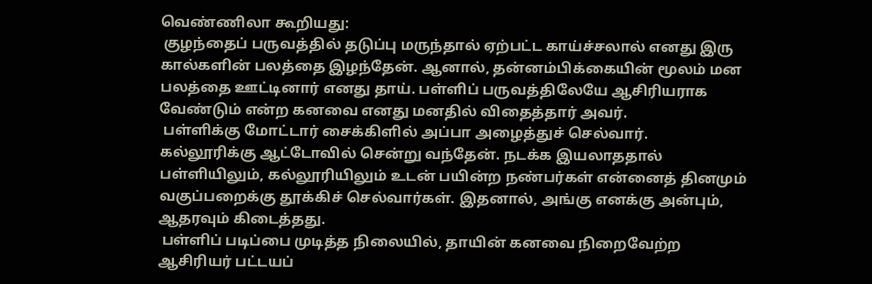வெண்ணிலா கூறியது:
 குழந்தைப் பருவத்தில் தடுப்பு மருந்தால் ஏற்பட்ட காய்ச்சலால் எனது இரு கால்களின் பலத்தை இழந்தேன். ஆனால், தன்னம்பிக்கையின் மூலம் மன பலத்தை ஊட்டினார் எனது தாய். பள்ளிப் பருவத்திலேயே ஆசிரியராக வேண்டும் என்ற கனவை எனது மனதில் விதைத்தார் அவர்.
 பள்ளிக்கு மோட்டார் சைக்கிளில் அப்பா அழைத்துச் செல்வார். கல்லூரிக்கு ஆட்டோவில் சென்று வந்தேன். நடக்க இயலாததால் பள்ளியிலும், கல்லூரியிலும் உடன் பயின்ற நண்பர்கள் என்னைத் தினமும் வகுப்பறைக்கு தூக்கிச் செல்வார்கள். இதனால், அங்கு எனக்கு அன்பும், ஆதரவும் கிடைத்தது.
 பள்ளிப் படிப்பை முடித்த நிலையில், தாயின் கனவை நிறைவேற்ற ஆசிரியர் பட்டயப்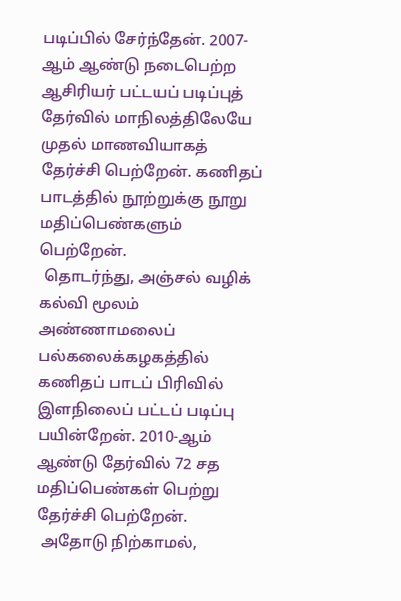படிப்பில் சேர்ந்தேன். 2007-ஆம் ஆண்டு நடைபெற்ற ஆசிரியர் பட்டயப் படிப்புத் தேர்வில் மாநிலத்திலேயே முதல் மாணவியாகத் தேர்ச்சி பெற்றேன். கணிதப் பாடத்தில் நூற்றுக்கு நூறு மதிப்பெண்களும் பெற்றேன்.
 தொடர்ந்து, அஞ்சல் வழிக் கல்வி மூலம் அண்ணாமலைப் பல்கலைக்கழகத்தில் கணிதப் பாடப் பிரிவில் இளநிலைப் பட்டப் படிப்பு பயின்றேன். 2010-ஆம் ஆண்டு தேர்வில் 72 சத மதிப்பெண்கள் பெற்று தேர்ச்சி பெற்றேன்.
 அதோடு நிற்காமல்,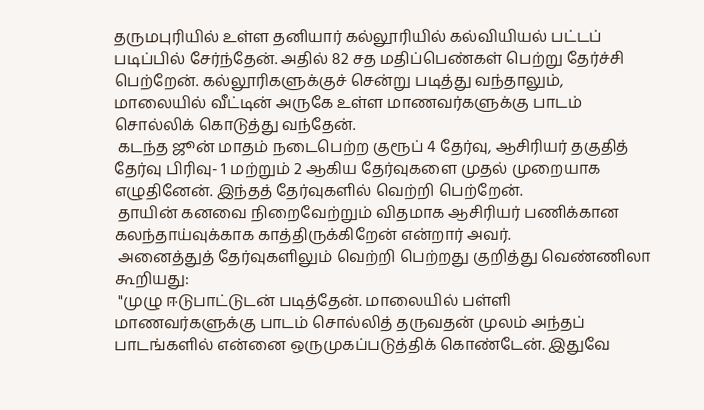தருமபுரியில் உள்ள தனியார் கல்லூரியில் கல்வியியல் பட்டப் படிப்பில் சேர்ந்தேன். அதில் 82 சத மதிப்பெண்கள் பெற்று தேர்ச்சி பெற்றேன். கல்லூரிகளுக்குச் சென்று படித்து வந்தாலும், மாலையில் வீட்டின் அருகே உள்ள மாணவர்களுக்கு பாடம் சொல்லிக் கொடுத்து வந்தேன்.
 கடந்த ஜூன் மாதம் நடைபெற்ற குரூப் 4 தேர்வு, ஆசிரியர் தகுதித் தேர்வு பிரிவு- 1 மற்றும் 2 ஆகிய தேர்வுகளை முதல் முறையாக எழுதினேன். இந்தத் தேர்வுகளில் வெற்றி பெற்றேன்.
 தாயின் கனவை நிறைவேற்றும் விதமாக ஆசிரியர் பணிக்கான கலந்தாய்வுக்காக காத்திருக்கிறேன் என்றார் அவர்.
 அனைத்துத் தேர்வுகளிலும் வெற்றி பெற்றது குறித்து வெண்ணிலா கூறியது:
 "முழு ஈடுபாட்டுடன் படித்தேன். மாலையில் பள்ளி மாணவர்களுக்கு பாடம் சொல்லித் தருவதன் முலம் அந்தப் பாடங்களில் என்னை ஒருமுகப்படுத்திக் கொண்டேன். இதுவே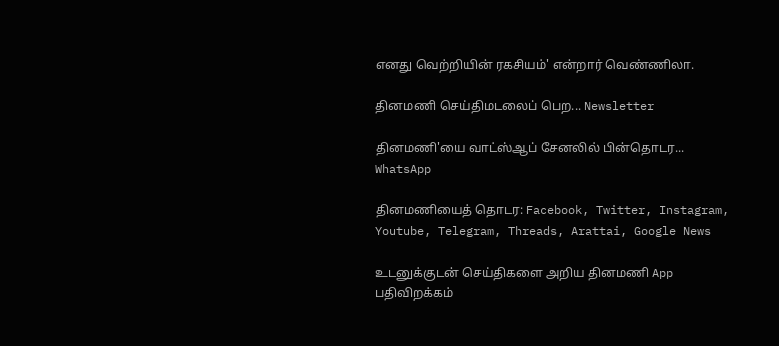எனது வெற்றியின் ரகசியம்' என்றார் வெண்ணிலா.

தினமணி செய்திமடலைப் பெற... Newsletter

தினமணி'யை வாட்ஸ்ஆப் சேனலில் பின்தொடர... WhatsApp

தினமணியைத் தொடர: Facebook, Twitter, Instagram, Youtube, Telegram, Threads, Arattai, Google News

உடனுக்குடன் செய்திகளை அறிய தினமணி App பதிவிறக்கம்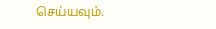செய்யவும்.